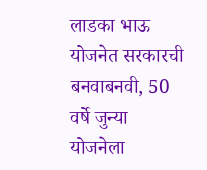लाडका भाऊ योजनेत सरकारची बनवाबनवी, 50 वर्षे जुन्या योजनेला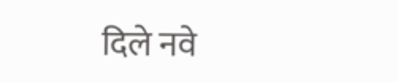दिले नवे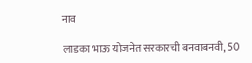नाव

लाडका भाऊ योजनेत सरकारची बनवाबनवी, 50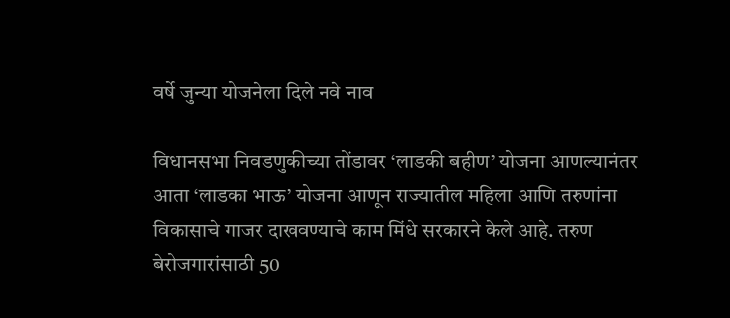वर्षे जुन्या योजनेला दिले नवे नाव

विधानसभा निवडणुकीच्या तोंडावर ‘लाडकी बहीण’ योजना आणल्यानंतर आता ‘लाडका भाऊ’ योजना आणून राज्यातील महिला आणि तरुणांना विकासाचे गाजर दाखवण्याचे काम मिंधे सरकारने केले आहे. तरुण बेरोजगारांसाठी 50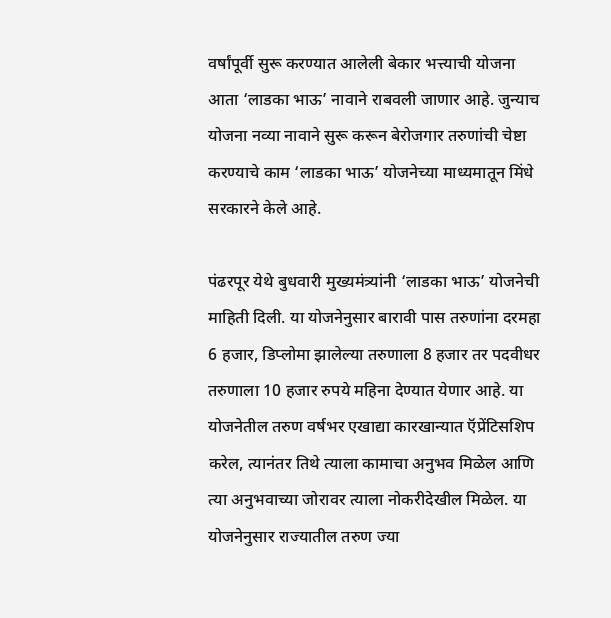वर्षांपूर्वी सुरू करण्यात आलेली बेकार भत्त्याची योजना आता ‘लाडका भाऊ’ नावाने राबवली जाणार आहे. जुन्याच योजना नव्या नावाने सुरू करून बेरोजगार तरुणांची चेष्टा करण्याचे काम ‘लाडका भाऊ’ योजनेच्या माध्यमातून मिंधे सरकारने केले आहे.

पंढरपूर येथे बुधवारी मुख्यमंत्र्यांनी ‘लाडका भाऊ’ योजनेची माहिती दिली. या योजनेनुसार बारावी पास तरुणांना दरमहा 6 हजार, डिप्लोमा झालेल्या तरुणाला 8 हजार तर पदवीधर तरुणाला 10 हजार रुपये महिना देण्यात येणार आहे. या योजनेतील तरुण वर्षभर एखाद्या कारखान्यात ऍप्रेंटिसशिप करेल, त्यानंतर तिथे त्याला कामाचा अनुभव मिळेल आणि त्या अनुभवाच्या जोरावर त्याला नोकरीदेखील मिळेल. या योजनेनुसार राज्यातील तरुण ज्या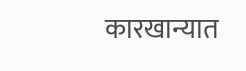कारखान्यात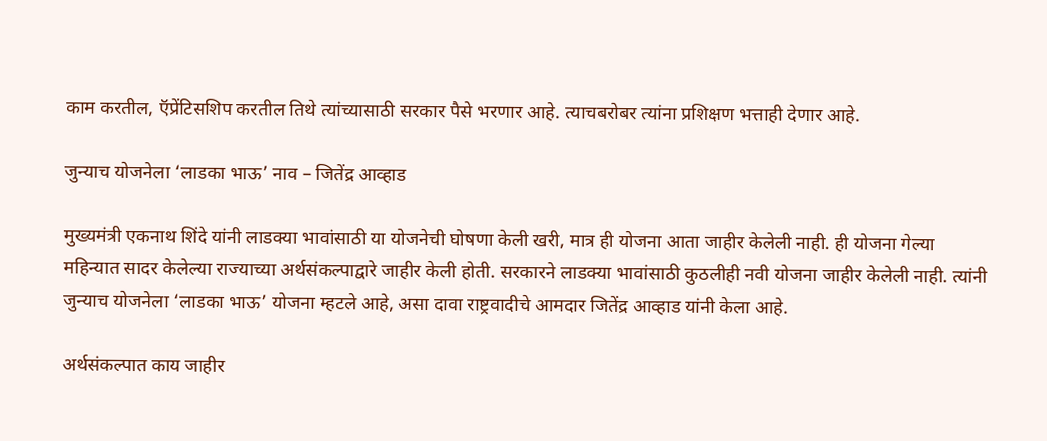काम करतील, ऍप्रेंटिसशिप करतील तिथे त्यांच्यासाठी सरकार पैसे भरणार आहे. त्याचबरोबर त्यांना प्रशिक्षण भत्ताही देणार आहे.

जुन्याच योजनेला ‘लाडका भाऊ’ नाव – जितेंद्र आव्हाड

मुख्यमंत्री एकनाथ शिंदे यांनी लाडक्या भावांसाठी या योजनेची घोषणा केली खरी, मात्र ही योजना आता जाहीर केलेली नाही. ही योजना गेल्या महिन्यात सादर केलेल्या राज्याच्या अर्थसंकल्पाद्वारे जाहीर केली होती. सरकारने लाडक्या भावांसाठी कुठलीही नवी योजना जाहीर केलेली नाही. त्यांनी जुन्याच योजनेला ‘लाडका भाऊ’ योजना म्हटले आहे, असा दावा राष्ट्रवादीचे आमदार जितेंद्र आव्हाड यांनी केला आहे.

अर्थसंकल्पात काय जाहीर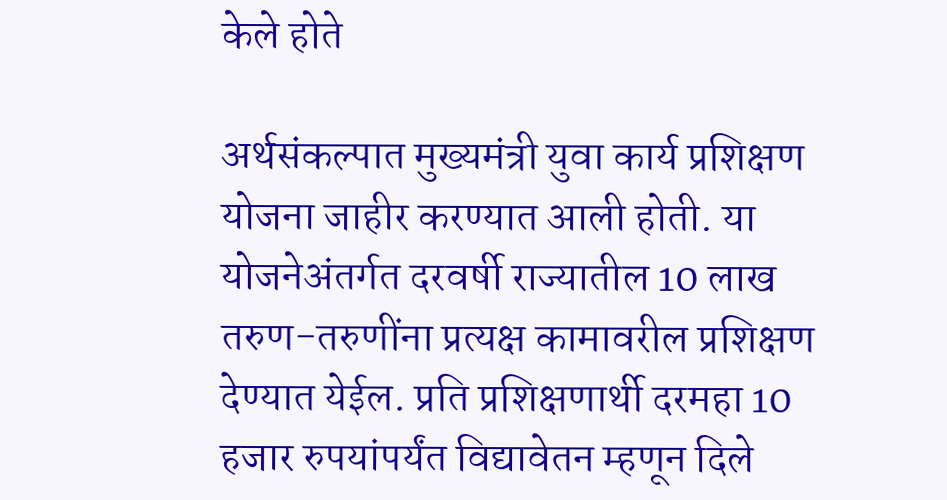केले होते

अर्थसंकल्पात मुख्यमंत्री युवा कार्य प्रशिक्षण योजना जाहीर करण्यात आली होती. या योजनेअंतर्गत दरवर्षी राज्यातील 10 लाख तरुण-तरुणींना प्रत्यक्ष कामावरील प्रशिक्षण देण्यात येईल. प्रति प्रशिक्षणार्थी दरमहा 10 हजार रुपयांपर्यंत विद्यावेतन म्हणून दिले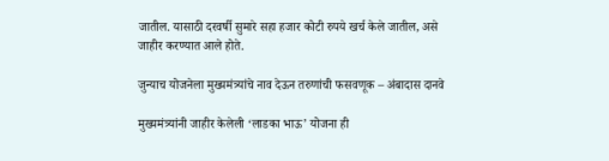जातील. यासाठी दरवर्षी सुमारे सहा हजार कोटी रुपये खर्च केले जातील, असे जाहीर करण्यात आले होते.

जुन्याच योजनेला मुख्यमंत्र्यांचे नाव देऊन तरुणांची फसवणूक – अंबादास दानवे

मुख्यमंत्र्यांनी जाहीर केलेली ‘लाडका भाऊ’ योजना ही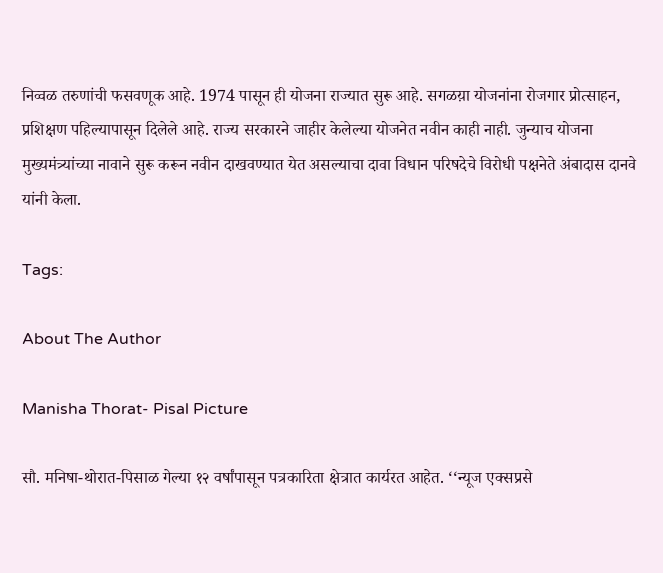निव्वळ तरुणांची फसवणूक आहे. 1974 पासून ही योजना राज्यात सुरू आहे. सगळय़ा योजनांना रोजगार प्रोत्साहन, प्रशिक्षण पहिल्यापासून दिलेले आहे. राज्य सरकारने जाहीर केलेल्या योजनेत नवीन काही नाही. जुन्याच योजना मुख्यमंत्र्यांच्या नावाने सुरू करून नवीन दाखवण्यात येत असल्याचा दावा विधान परिषदेचे विरोधी पक्षनेते अंबादास दानवे यांनी केला.

Tags:

About The Author

Manisha Thorat- Pisal Picture

सौ. मनिषा-थोरात-पिसाळ गेल्या १२ वर्षांपासून पत्रकारिता क्षेत्रात कार्यरत आहेत. ‘‘न्यूज एक्सप्रसे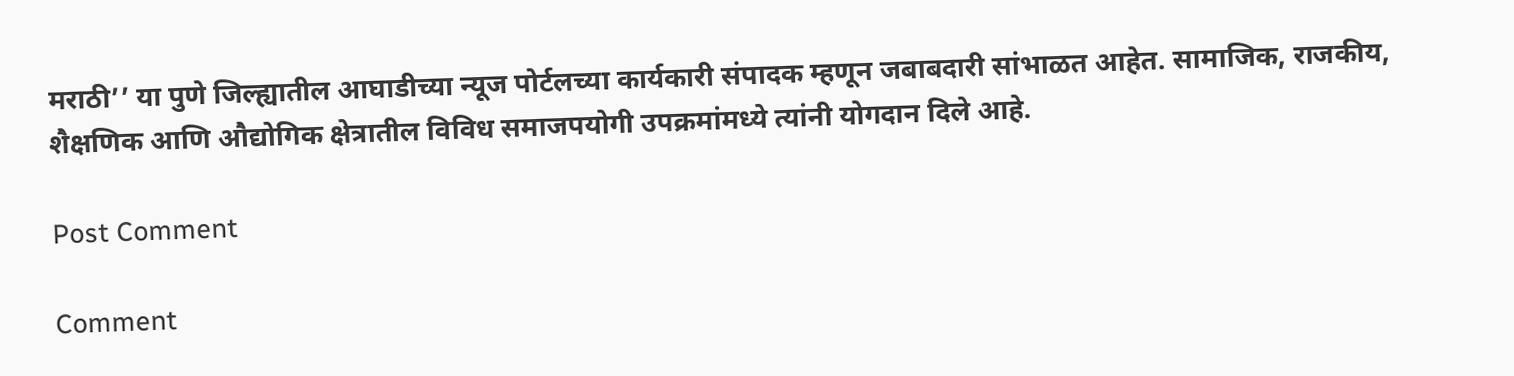मराठी’’ या पुणे जिल्ह्यातील आघाडीच्या न्यूज पोर्टलच्या कार्यकारी संपादक म्हणून जबाबदारी सांभाळत आहेत. सामाजिक, राजकीय, शैक्षणिक आणि औद्योगिक क्षेत्रातील विविध समाजपयोगी उपक्रमांमध्ये त्यांनी योगदान दिले आहे.

Post Comment

Comment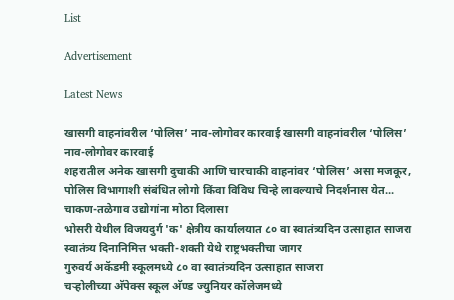List

Advertisement

Latest News

खासगी वाहनांवरील ‘पोलिस’ नाव-लोगोवर कारवाई खासगी वाहनांवरील ‘पोलिस’ नाव-लोगोवर कारवाई
शहरातील अनेक खासगी दुचाकी आणि चारचाकी वाहनांवर ‘पोलिस’ असा मजकूर, पोलिस विभागाशी संबंधित लोगो किंवा विविध चिन्हे लावल्याचे निदर्शनास येत...
चाकण-तळेगाव उद्योगांना मोठा दिलासा
भोसरी येथील विजयदुर्ग 'क' क्षेत्रीय कार्यालयात ८० वा स्वातंत्र्यदिन उत्साहात साजरा
स्वातंत्र्य दिनानिमित्त भक्ती-शक्ती येथे राष्ट्रभक्तीचा जागर
गुरुवर्य अकॅडमी स्कूलमध्ये ८० वा स्वातंत्र्यदिन उत्साहात साजरा
चऱ्होलीच्या अ‍ॅपेक्स स्कूल अ‍ॅण्ड ज्युनियर कॉलेजमध्ये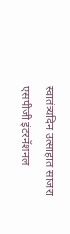स्वातंत्र्यदिन उत्साहात साजरा
एसपीजी इंटरनॅशनल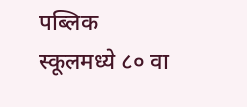पब्लिक स्कूलमध्ये ८० वा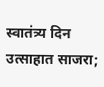स्वातंत्र्य दिन उत्साहात साजरा;